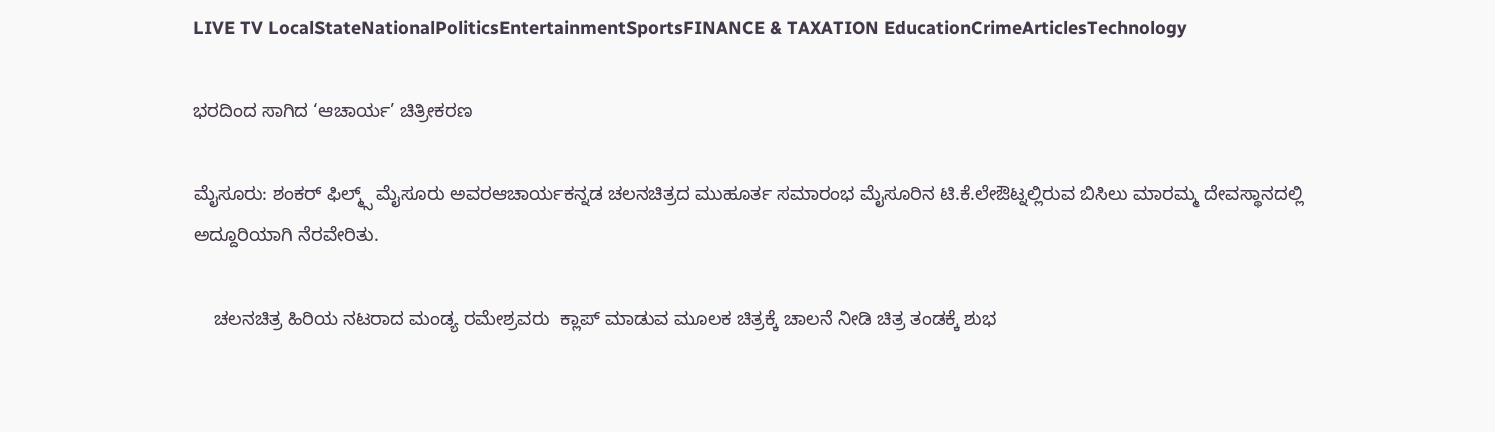LIVE TV LocalStateNationalPoliticsEntertainmentSportsFINANCE & TAXATION EducationCrimeArticlesTechnology

ಭರದಿಂದ ಸಾಗಿದ ‘ಆಚಾರ್ಯ’ ಚಿತ್ರೀಕರಣ

ಮೈಸೂರು: ಶಂಕರ್ ಫಿಲ್ಮ್ಸ್ ಮೈಸೂರು ಅವರಆಚಾರ್ಯಕನ್ನಡ ಚಲನಚಿತ್ರದ ಮುಹೂರ್ತ ಸಮಾರಂಭ ಮೈಸೂರಿನ ಟಿ.ಕೆ.ಲೇಔಟ್ನಲ್ಲಿರುವ ಬಿಸಿಲು ಮಾರಮ್ಮ ದೇವಸ್ಥಾನದಲ್ಲಿ ಅದ್ದೂರಿಯಾಗಿ ನೆರವೇರಿತು.

    ಚಲನಚಿತ್ರ ಹಿರಿಯ ನಟರಾದ ಮಂಡ್ಯ ರಮೇಶ್ರವರು  ಕ್ಲಾಪ್ ಮಾಡುವ ಮೂಲಕ ಚಿತ್ರಕ್ಕೆ ಚಾಲನೆ ನೀಡಿ ಚಿತ್ರ ತಂಡಕ್ಕೆ ಶುಭ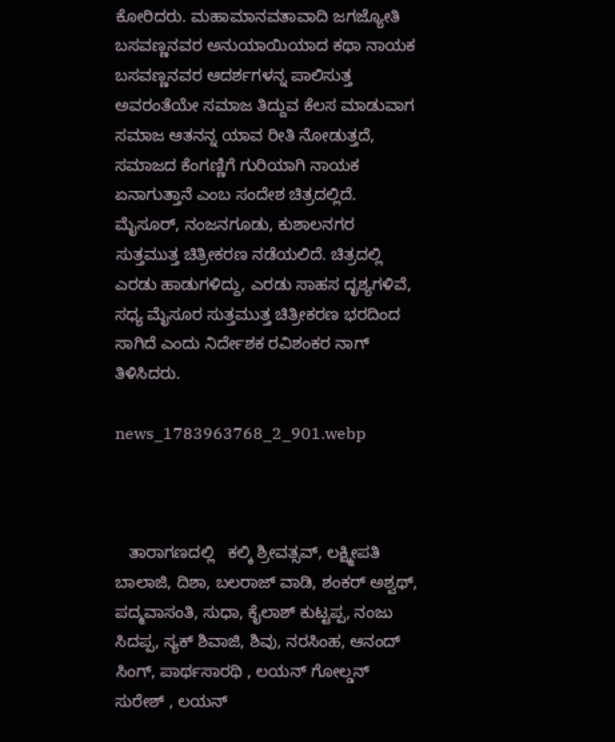ಕೋರಿದರು. ಮಹಾಮಾನವತಾವಾದಿ ಜಗಜ್ಯೋತಿ ಬಸವಣ್ಣನವರ ಅನುಯಾಯಿಯಾದ ಕಥಾ ನಾಯಕ  ಬಸವಣ್ಣನವರ ಆದರ್ಶಗಳನ್ನ ಪಾಲಿಸುತ್ತ ಅವರಂತೆಯೇ ಸಮಾಜ ತಿದ್ದುವ ಕೆಲಸ ಮಾಡುವಾಗ ಸಮಾಜ ಆತನನ್ನ ಯಾವ ರೀತಿ ನೋಡುತ್ತದೆ, ಸಮಾಜದ ಕೆಂಗಣ್ಣಿಗೆ ಗುರಿಯಾಗಿ ನಾಯಕ ಏನಾಗುತ್ತಾನೆ ಎಂಬ ಸಂದೇಶ ಚಿತ್ರದಲ್ಲಿದೆ. ಮೈಸೂರ್, ನಂಜನಗೂಡು, ಕುಶಾಲನಗರ ಸುತ್ತಮುತ್ತ ಚಿತ್ರೀಕರಣ ನಡೆಯಲಿದೆ. ಚಿತ್ರದಲ್ಲಿ ಎರಡು ಹಾಡುಗಳಿದ್ದು, ಎರಡು ಸಾಹಸ ದೃಶ್ಯಗಳಿವೆ, ಸಧ್ಯ ಮೈಸೂರ ಸುತ್ತಮುತ್ತ ಚಿತ್ರೀಕರಣ ಭರದಿಂದ ಸಾಗಿದೆ ಎಂದು ನಿರ್ದೇಶಕ ರವಿಶಂಕರ ನಾಗ್ ತಿಳಿಸಿದರು.

news_1783963768_2_901.webp



   ತಾರಾಗಣದಲ್ಲಿ   ಕಲ್ಕಿ ಶ್ರೀವತ್ಸವ್, ಲಕ್ಷ್ಮೀಪತಿ ಬಾಲಾಜಿ, ದಿಶಾ, ಬಲರಾಜ್ ವಾಡಿ, ಶಂಕರ್ ಅಶ್ವಥ್, ಪದ್ಮವಾಸಂತಿ, ಸುಧಾ, ಕೈಲಾಶ್ ಕುಟ್ಟಪ್ಪ, ನಂಜು ಸಿದಪ್ಪ, ಸ್ಯಕ್ ಶಿವಾಜಿ, ಶಿವು, ನರಸಿಂಹ, ಆನಂದ್ ಸಿಂಗ್, ಪಾರ್ಥಸಾರಥಿ , ಲಯನ್ ಗೋಲ್ಡನ್ ಸುರೇಶ್ , ಲಯನ್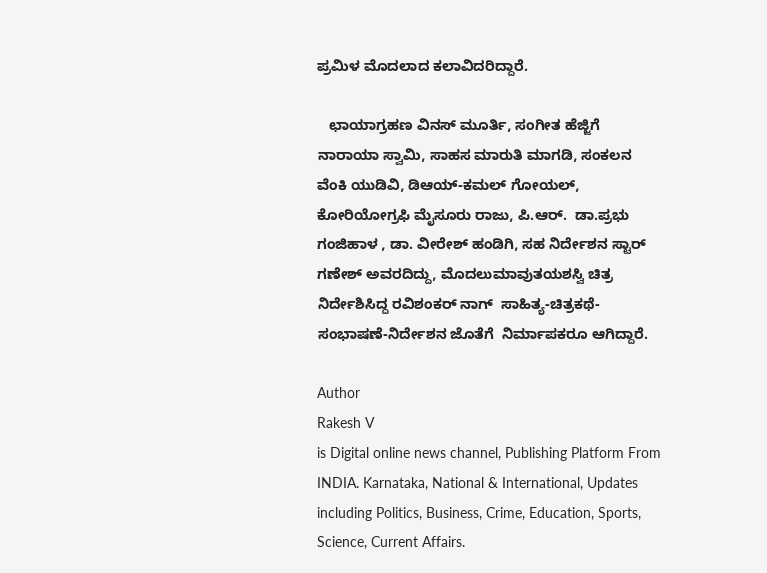ಪ್ರಮಿಳ ಮೊದಲಾದ ಕಲಾವಿದರಿದ್ದಾರೆ.

   ಛಾಯಾಗ್ರಹಣ ವಿನಸ್ ಮೂರ್ತಿ, ಸಂಗೀತ ಹೆಜ್ಜಿಗೆ ನಾರಾಯಾ ಸ್ವಾಮಿ, ಸಾಹಸ ಮಾರುತಿ ಮಾಗಡಿ, ಸಂಕಲನ ವೆಂಕಿ ಯುಡಿವಿ, ಡಿಆಯ್-ಕಮಲ್ ಗೋಯಲ್,  ಕೋರಿಯೋಗ್ರಫಿ ಮೈಸೂರು ರಾಜು, ಪಿ.ಆರ್.  ಡಾ.ಪ್ರಭು ಗಂಜಿಹಾಳ , ಡಾ. ವೀರೇಶ್ ಹಂಡಿಗಿ, ಸಹ ನಿರ್ದೇಶನ ಸ್ಟಾರ್ ಗಣೇಶ್ ಅವರದಿದ್ದು, ಮೊದಲುಮಾವುತಯಶಸ್ವಿ ಚಿತ್ರ ನಿರ್ದೇಶಿಸಿದ್ದ ರವಿಶಂಕರ್ ನಾಗ್  ಸಾಹಿತ್ಯ-ಚಿತ್ರಕಥೆ-ಸಂಭಾಷಣೆ-ನಿರ್ದೇಶನ ಜೊತೆಗೆ  ನಿರ್ಮಾಪಕರೂ ಆಗಿದ್ದಾರೆ.

Author
Rakesh V
is Digital online news channel, Publishing Platform From INDIA. Karnataka, National & International, Updates including Politics, Business, Crime, Education, Sports, Science, Current Affairs.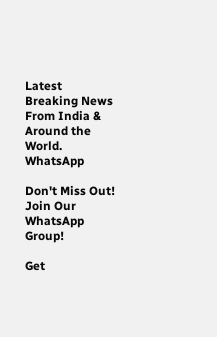Latest Breaking News From India & Around the World.
WhatsApp

Don't Miss Out! Join Our WhatsApp Group!

Get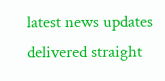latest news updates delivered straight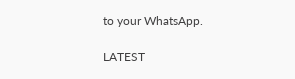to your WhatsApp.

LATEST